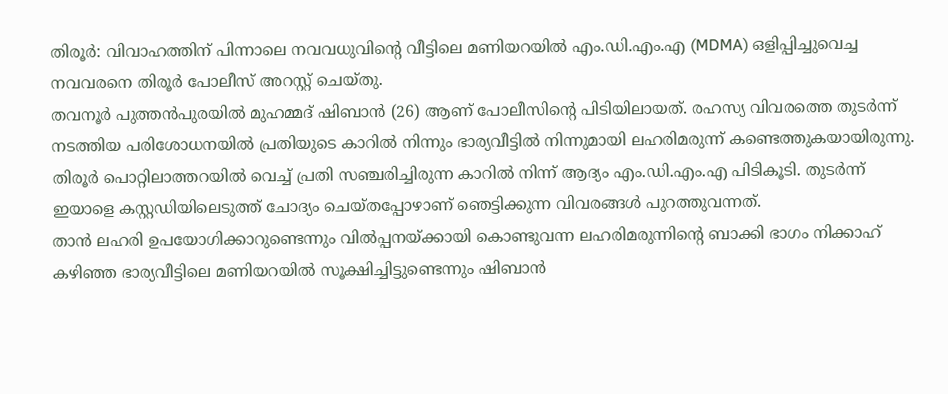തിരൂർ: വിവാഹത്തിന് പിന്നാലെ നവവധുവിന്റെ വീട്ടിലെ മണിയറയിൽ എം.ഡി.എം.എ (MDMA) ഒളിപ്പിച്ചുവെച്ച നവവരനെ തിരൂർ പോലീസ് അറസ്റ്റ് ചെയ്തു.
തവനൂർ പുത്തൻപുരയിൽ മുഹമ്മദ് ഷിബാൻ (26) ആണ് പോലീസിന്റെ പിടിയിലായത്. രഹസ്യ വിവരത്തെ തുടർന്ന് നടത്തിയ പരിശോധനയിൽ പ്രതിയുടെ കാറിൽ നിന്നും ഭാര്യവീട്ടിൽ നിന്നുമായി ലഹരിമരുന്ന് കണ്ടെത്തുകയായിരുന്നു.
തിരൂർ പൊറ്റിലാത്തറയിൽ വെച്ച് പ്രതി സഞ്ചരിച്ചിരുന്ന കാറിൽ നിന്ന് ആദ്യം എം.ഡി.എം.എ പിടികൂടി. തുടർന്ന് ഇയാളെ കസ്റ്റഡിയിലെടുത്ത് ചോദ്യം ചെയ്തപ്പോഴാണ് ഞെട്ടിക്കുന്ന വിവരങ്ങൾ പുറത്തുവന്നത്.
താൻ ലഹരി ഉപയോഗിക്കാറുണ്ടെന്നും വിൽപ്പനയ്ക്കായി കൊണ്ടുവന്ന ലഹരിമരുന്നിന്റെ ബാക്കി ഭാഗം നിക്കാഹ് കഴിഞ്ഞ ഭാര്യവീട്ടിലെ മണിയറയിൽ സൂക്ഷിച്ചിട്ടുണ്ടെന്നും ഷിബാൻ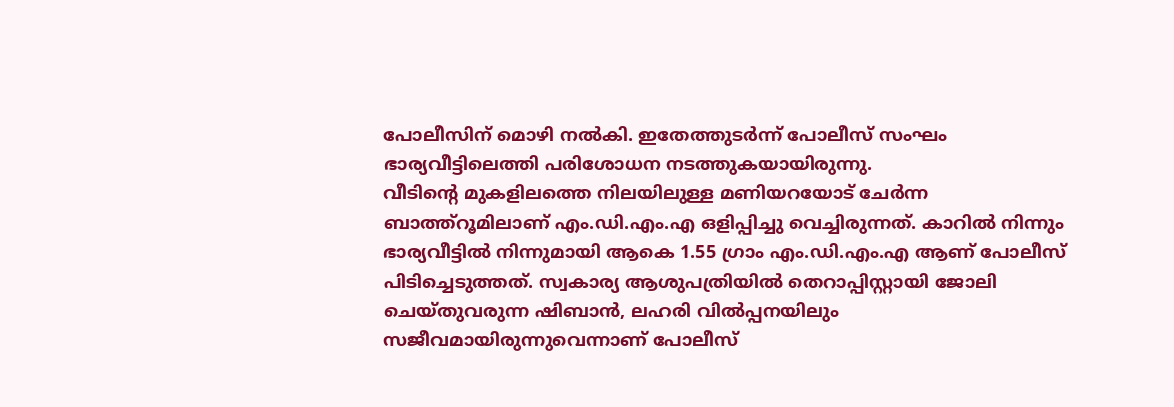പോലീസിന് മൊഴി നൽകി. ഇതേത്തുടർന്ന് പോലീസ് സംഘം ഭാര്യവീട്ടിലെത്തി പരിശോധന നടത്തുകയായിരുന്നു.
വീടിന്റെ മുകളിലത്തെ നിലയിലുള്ള മണിയറയോട് ചേർന്ന ബാത്ത്റൂമിലാണ് എം.ഡി.എം.എ ഒളിപ്പിച്ചു വെച്ചിരുന്നത്. കാറിൽ നിന്നും ഭാര്യവീട്ടിൽ നിന്നുമായി ആകെ 1.55 ഗ്രാം എം.ഡി.എം.എ ആണ് പോലീസ് പിടിച്ചെടുത്തത്. സ്വകാര്യ ആശുപത്രിയിൽ തെറാപ്പിസ്റ്റായി ജോലി ചെയ്തുവരുന്ന ഷിബാൻ, ലഹരി വിൽപ്പനയിലും സജീവമായിരുന്നുവെന്നാണ് പോലീസ്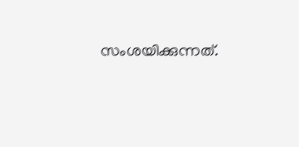സംശയിക്കുന്നത്.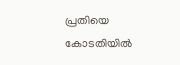പ്രതിയെ കോടതിയിൽ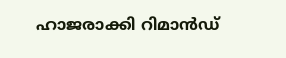ഹാജരാക്കി റിമാൻഡ്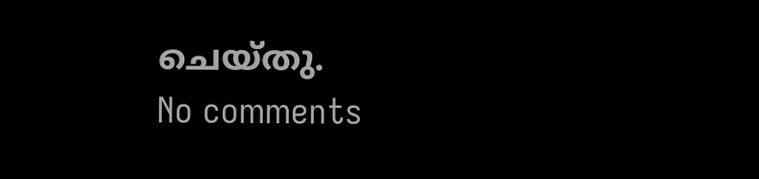ചെയ്തു.
No comments